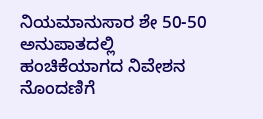ನಿಯಮಾನುಸಾರ ಶೇ 50-50 ಅನುಪಾತದಲ್ಲಿ ಹಂಚಿಕೆಯಾಗದ ನಿವೇಶನ ನೊಂದಣಿಗೆ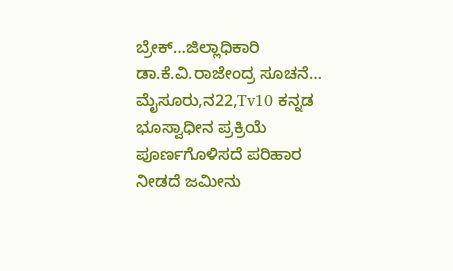ಬ್ರೇಕ್…ಜಿಲ್ಲಾಧಿಕಾರಿ ಡಾ.ಕೆ.ವಿ.ರಾಜೇಂದ್ರ ಸೂಚನೆ…
ಮೈಸೂರು,ನ22,Tv10 ಕನ್ನಡ ಭೂಸ್ವಾಧೀನ ಪ್ರಕ್ರಿಯೆ ಪೂರ್ಣಗೊಳಿಸದೆ ಪರಿಹಾರ ನೀಡದೆ ಜಮೀನು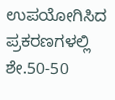ಉಪಯೋಗಿಸಿದ ಪ್ರಕರಣಗಳಲ್ಲಿ ಶೇ.50-50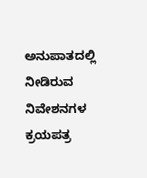ಅನುಪಾತದಲ್ಲಿ ನೀಡಿರುವ ನಿವೇಶನಗಳ ಕ್ರಯಪತ್ರ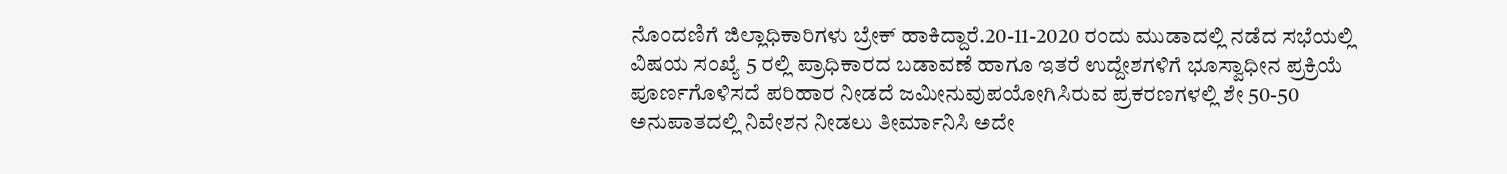ನೊಂದಣಿಗೆ ಜಿಲ್ಲಾಧಿಕಾರಿಗಳು ಬ್ರೇಕ್ ಹಾಕಿದ್ದಾರೆ.20-11-2020 ರಂದು ಮುಡಾದಲ್ಲಿ ನಡೆದ ಸಭೆಯಲ್ಲಿ ವಿಷಯ ಸಂಖ್ಯೆ 5 ರಲ್ಲಿ ಪ್ರಾಧಿಕಾರದ ಬಡಾವಣೆ ಹಾಗೂ ಇತರೆ ಉದ್ದೇಶಗಳಿಗೆ ಭೂಸ್ವಾಧೀನ ಪ್ರಕ್ರಿಯೆ ಪೂರ್ಣಗೊಳಿಸದೆ ಪರಿಹಾರ ನೀಡದೆ ಜಮೀನುವುಪಯೋಗಿಸಿರುವ ಪ್ರಕರಣಗಳಲ್ಲಿ ಶೇ 50-50 ಅನುಪಾತದಲ್ಲಿ ನಿವೇಶನ ನೀಡಲು ತೀರ್ಮಾನಿಸಿ ಅದೇ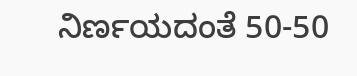ನಿರ್ಣಯದಂತೆ 50-50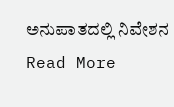ಅನುಪಾತದಲ್ಲಿ ನಿವೇಶನ
Read More